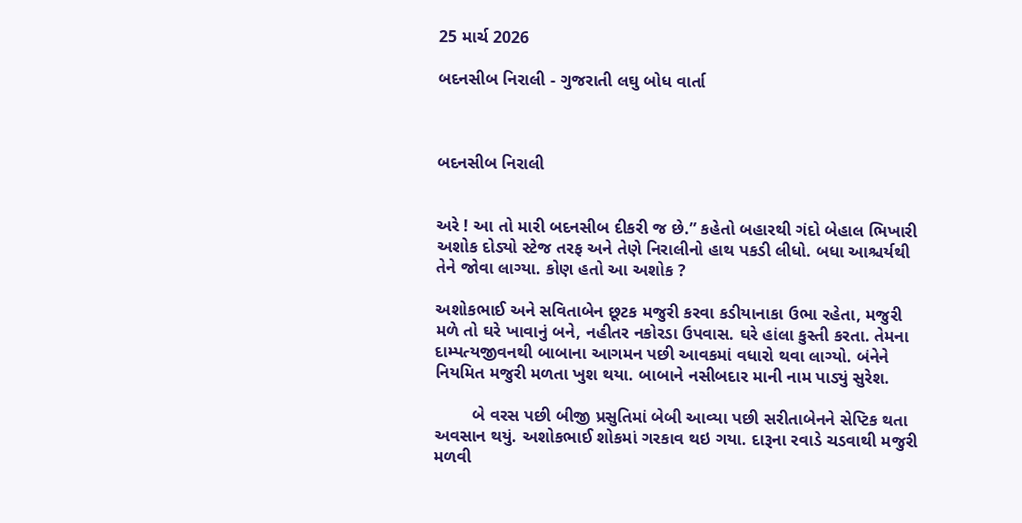25 માર્ચ 2026

બદનસીબ નિરાલી - ગુજરાતી લઘુ બોધ વાર્તા



બદનસીબ નિરાલી


અરે ! આ તો મારી બદનસીબ દીકરી જ છે.” કહેતો બહારથી ગંદો બેહાલ ભિખારી અશોક દોડ્યો સ્ટેજ તરફ અને તેણે નિરાલીનો હાથ પકડી લીધો. બધા આશ્ચર્યથી તેને જોવા લાગ્યા. કોણ હતો આ અશોક ?

અશોકભાઈ અને સવિતાબેન છૂટક મજુરી કરવા કડીયાનાકા ઉભા રહેતા, મજુરી મળે તો ઘરે ખાવાનું બને, નહીતર નકોરડા ઉપવાસ. ઘરે હાંલા કુસ્તી કરતા. તેમના દામ્પત્યજીવનથી બાબાના આગમન પછી આવકમાં વધારો થવા લાગ્યો. બંનેને નિયમિત મજુરી મળતા ખુશ થયા. બાબાને નસીબદાર માની નામ પાડ્યું સુરેશ.

        બે વરસ પછી બીજી પ્રસુતિમાં બેબી આવ્યા પછી સરીતાબેનને સેપ્ટિક થતા અવસાન થયું. અશોકભાઈ શોકમાં ગરકાવ થઇ ગયા. દારૂના રવાડે ચડવાથી મજુરી મળવી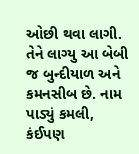ઓછી થવા લાગી. તેને લાગ્યુ આ બેબી જ બુન્દીયાળ અને કમનસીબ છે. નામ પાડ્યું કમલી, કંઈપણ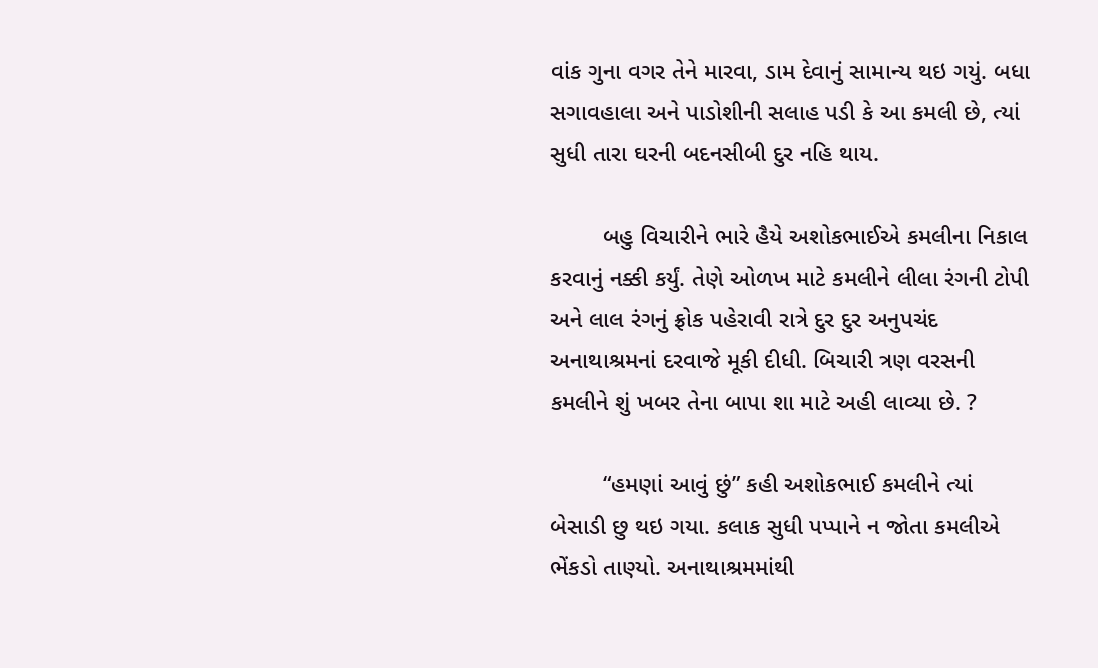વાંક ગુના વગર તેને મારવા, ડામ દેવાનું સામાન્ય થઇ ગયું. બધા સગાવહાલા અને પાડોશીની સલાહ પડી કે આ કમલી છે, ત્યાં સુધી તારા ઘરની બદનસીબી દુર નહિ થાય.

        બહુ વિચારીને ભારે હૈયે અશોકભાઈએ કમલીના નિકાલ કરવાનું નક્કી કર્યું. તેણે ઓળખ માટે કમલીને લીલા રંગની ટોપી અને લાલ રંગનું ફ્રોક પહેરાવી રાત્રે દુર દુર અનુપચંદ અનાથાશ્રમનાં દરવાજે મૂકી દીધી. બિચારી ત્રણ વરસની કમલીને શું ખબર તેના બાપા શા માટે અહી લાવ્યા છે. ?

        “હમણાં આવું છું” કહી અશોકભાઈ કમલીને ત્યાં બેસાડી છુ થઇ ગયા. કલાક સુધી પપ્પાને ન જોતા કમલીએ ભેંકડો તાણ્યો. અનાથાશ્રમમાંથી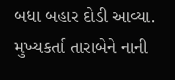બધા બહાર દોડી આવ્યા. મુખ્યકર્તા તારાબેને નાની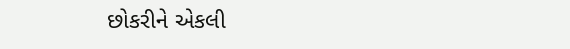છોકરીને એકલી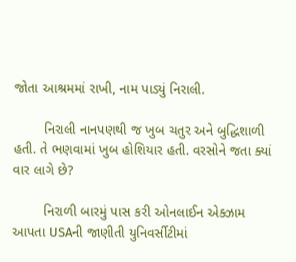જોતા આશ્રમમાં રાખી, નામ પાડ્યું નિરાલી.

        નિરાલી નાનપણથી જ ખુબ ચતુર અને બુદ્ધિશાળી હતી. તે ભણવામાં ખુબ હોશિયાર હતી. વરસોને જતા ક્યાં વાર લાગે છે?

        નિરાળી બારમું પાસ કરી ઓનલાઈન એક્ઝામ આપતા USAની જાણીતી યુનિવર્સીટીમાં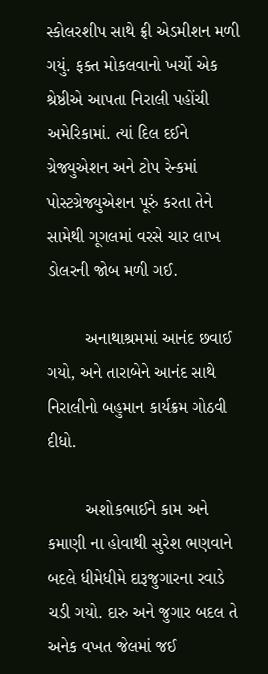સ્કોલરશીપ સાથે ફ્રી એડમીશન મળી ગયું. ફક્ત મોકલવાનો ખર્ચો એક શ્રેષ્ઠીએ આપતા નિરાલી પહોંચી અમેરિકામાં. ત્યાં દિલ દઈને ગ્રેજ્યુએશન અને ટોપ રેન્કમાં પોસ્ટગ્રેજ્યુએશન પૂરું કરતા તેને સામેથી ગૂગલમાં વરસે ચાર લાખ ડોલરની જોબ મળી ગઈ.

        અનાથાશ્રમમાં આનંદ છવાઈ ગયો, અને તારાબેને આનંદ સાથે નિરાલીનો બહુમાન કાર્યક્રમ ગોઠવી દીધો.

        અશોકભાઈને કામ અને કમાણી ના હોવાથી સુરેશ ભણવાને બદલે ધીમેધીમે દારૂજુગારના રવાડે ચડી ગયો. દારુ અને જુગાર બદલ તે અનેક વખત જેલમાં જઈ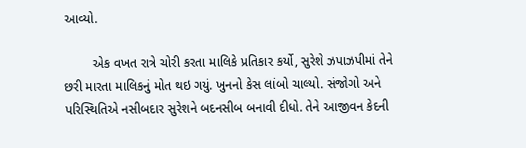આવ્યો.

        એક વખત રાત્રે ચોરી કરતા માલિકે પ્રતિકાર કર્યો, સુરેશે ઝપાઝપીમાં તેને છરી મારતા માલિકનું મોત થઇ ગયું. ખુનનો કેસ લાંબો ચાલ્યો. સંજોગો અને પરિસ્થિતિએ નસીબદાર સુરેશને બદનસીબ બનાવી દીધો. તેને આજીવન કેદની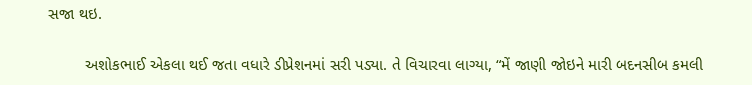સજા થઇ.

        અશોકભાઈ એકલા થઈ જતા વધારે ડીપ્રેશનમાં સરી પડ્યા. તે વિચારવા લાગ્યા, “મેં જાણી જોઇને મારી બદનસીબ કમલી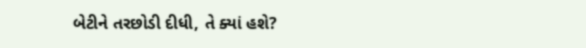બેટીને તરછોડી દીધી, તે ક્યાં હશે?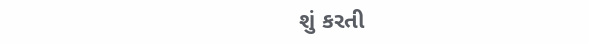શું કરતી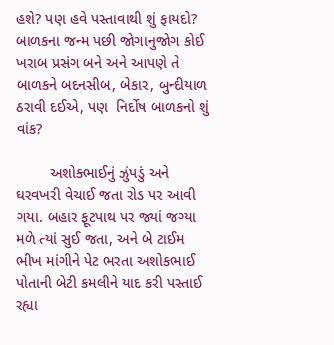હશે? પણ હવે પસ્તાવાથી શું ફાયદો? બાળકના જન્મ પછી જોગાનુજોગ કોઈ ખરાબ પ્રસંગ બને અને આપણે તે બાળકને બદનસીબ, બેકાર, બુન્દીયાળ ઠરાવી દઈએ, પણ  નિર્દોષ બાળકનો શું વાંક?

        અશોક્ભાઈનું ઝુંપડું અને ઘરવખરી વેચાઈ જતા રોડ પર આવી ગયા. બહાર ફૂટપાથ પર જ્યાં જગ્યા મળે ત્યાં સુઈ જતા, અને બે ટાઈમ ભીખ માંગીને પેટ ભરતા અશોકભાઈ પોતાની બેટી કમલીને યાદ કરી પસ્તાઈ રહ્યા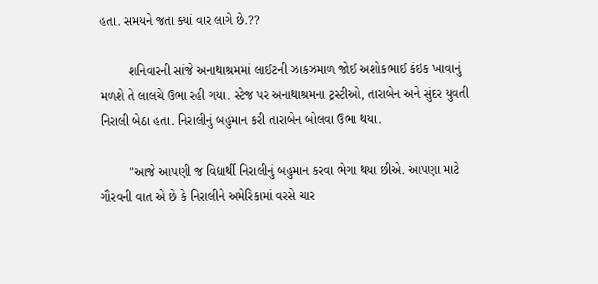હતા. સમયને જતા ક્યાં વાર લાગે છે.??

        શનિવારની સાંજે અનાથાશ્રમમાં લાઈટની ઝાકઝમાળ જોઈ અશોકભાઈ કંઇક ખાવાનું મળશે તે લાલચે ઉભા રહી ગયા. સ્ટેજ પર અનાથાશ્રમના ટ્રસ્ટીઓ, તારાબેન અને સુંદર યુવતી નિરાલી બેઠા હતા. નિરાલીનું બહુમાન કરી તારાબેન બોલવા ઉભા થયા.

        "આજે આપણી જ વિદ્યાર્થી નિરાલીનું બહુમાન કરવા ભેગા થયા છીએ. આપણા માટે ગૌરવની વાત એ છે કે નિરાલીને અમેરિકામાં વરસે ચાર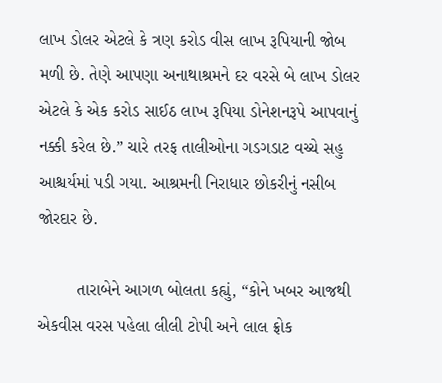લાખ ડોલર એટલે કે ત્રણ કરોડ વીસ લાખ રૂપિયાની જોબ મળી છે. તેણે આપણા અનાથાશ્રમને દર વરસે બે લાખ ડોલર એટલે કે એક કરોડ સાઈઠ લાખ રૂપિયા ડોનેશનરૂપે આપવાનું નક્કી કરેલ છે.” ચારે તરફ તાલીઓના ગડગડાટ વચ્ચે સહુ આશ્ચર્યમાં પડી ગયા. આશ્રમની નિરાધાર છોકરીનું નસીબ જોરદાર છે.

        તારાબેને આગળ બોલતા કહ્યું, “કોને ખબર આજથી એકવીસ વરસ પહેલા લીલી ટોપી અને લાલ ફ્રોક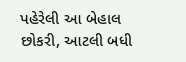પહેરેલી આ બેહાલ છોકરી, આટલી બધી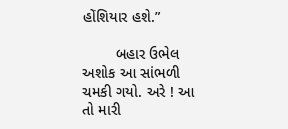હોંશિયાર હશે.”

        બહાર ઉભેલ અશોક આ સાંભળી ચમકી ગયો. અરે ! આ તો મારી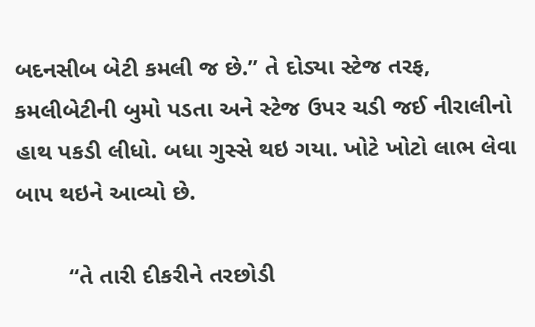બદનસીબ બેટી કમલી જ છે.” તે દોડ્યા સ્ટેજ તરફ, કમલીબેટીની બુમો પડતા અને સ્ટેજ ઉપર ચડી જઈ નીરાલીનો હાથ પકડી લીધો. બધા ગુસ્સે થઇ ગયા. ખોટે ખોટો લાભ લેવા બાપ થઇને આવ્યો છે.

        “તે તારી દીકરીને તરછોડી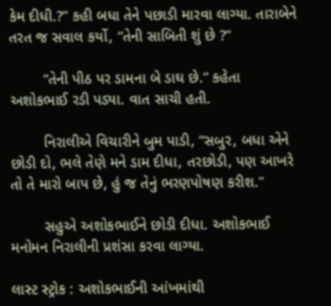કેમ દીધી.?” કહી બધા તેને પછાડી મારવા લાગ્યા. તારાબેને તરત જ સવાલ કર્યો, “તેની સાબિતી શું છે ?”

        “તેની પીઠ પર ડામના બે ડાઘ છે.” કહેતા અશોકભાઈ રડી પડ્યા. વાત સાચી હતી.

        નિરાલીએ વિચારીને બુમ પાડી, “સબુર, બધા એને છોડી દો, ભલે તેણે મને ડામ દીધા, તરછોડી, પણ આખરે તો તે મારો બાપ છે, હું જ તેનું ભરણપોષણ કરીશ."

        સહુએ અશોકભાઈને છોડી દીધા. અશોકભાઈ મનોમન નિરાલીની પ્રશંસા કરવા લાગ્યા.

લાસ્ટ સ્ટ્રોક : અશોકભાઈની આંખમાંથી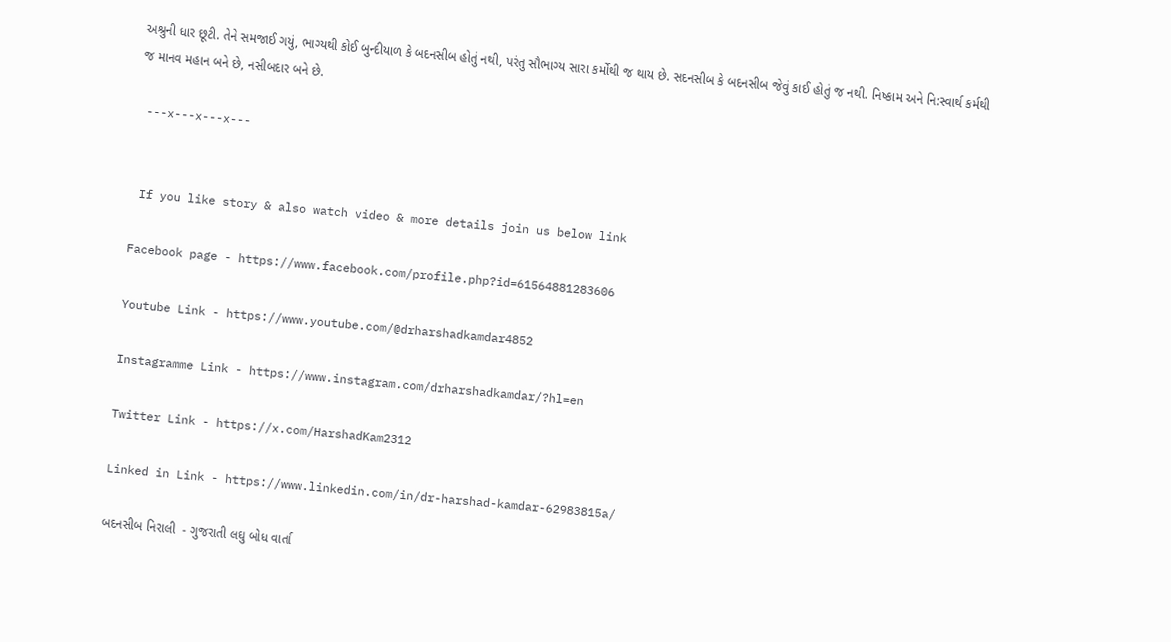અશ્રુની ધાર છૂટી. તેને સમજાઈ ગયું, ભાગ્યથી કોઈ બુન્દીયાળ કે બદનસીબ હોતું નથી, પરંતુ સૌભાગ્ય સારા કર્મોથી જ થાય છે. સદનસીબ કે બદનસીબ જેવું કાઈ હોતું જ નથી. નિષ્કામ અને નિ:સ્વાર્થ કર્મથી જ માનવ મહાન બને છે, નસીબદાર બને છે.

 ---x---x---x---


 If you like story & also watch video & more details join us below link

Facebook page - https://www.facebook.com/profile.php?id=61564881283606

Youtube Link - https://www.youtube.com/@drharshadkamdar4852

Instagramme Link - https://www.instagram.com/drharshadkamdar/?hl=en

Twitter Link - https://x.com/HarshadKam2312

Linked in Link - https://www.linkedin.com/in/dr-harshad-kamdar-62983815a/

બદનસીબ નિરાલી  - ગુજરાતી લઘુ બોધ વાર્તા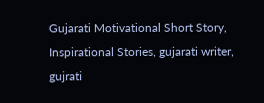Gujarati Motivational Short Story, Inspirational Stories, gujarati writer, gujrati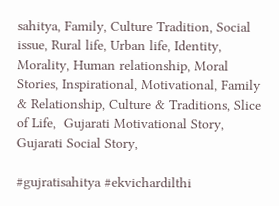sahitya, Family, Culture Tradition, Social issue, Rural life, Urban life, Identity, Morality, Human relationship, Moral Stories, Inspirational, Motivational, Family & Relationship, Culture & Traditions, Slice of Life,  Gujarati Motivational Story, Gujarati Social Story,

#gujratisahitya #ekvichardilthi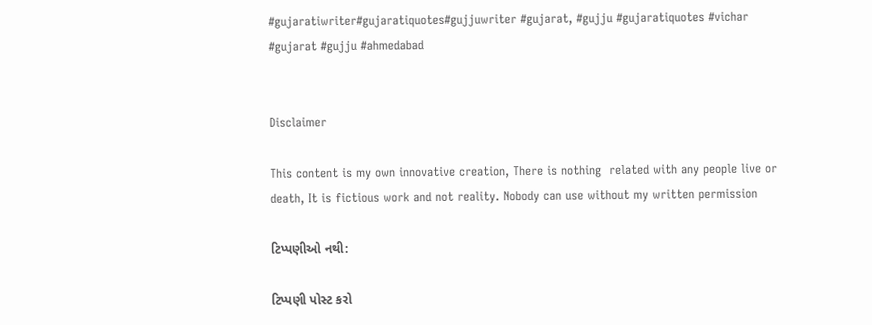#gujaratiwriter#gujaratiquotes#gujjuwriter #gujarat, #gujju #gujaratiquotes #vichar #gujarat #gujju #ahmedabad


Disclaimer

This content is my own innovative creation, There is nothing  related with any people live or death, It is fictious work and not reality. Nobody can use without my written permission

ટિપ્પણીઓ નથી:

ટિપ્પણી પોસ્ટ કરો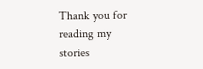Thank you for reading my stories